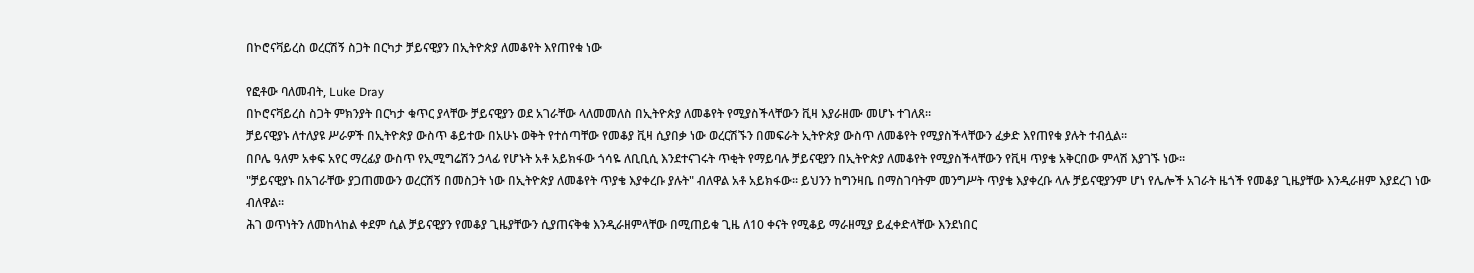በኮሮናቫይረስ ወረርሽኝ ስጋት በርካታ ቻይናዊያን በኢትዮጵያ ለመቆየት እየጠየቁ ነው

የፎቶው ባለመብት, Luke Dray
በኮሮናቫይረስ ስጋት ምክንያት በርካታ ቁጥር ያላቸው ቻይናዊያን ወደ አገራቸው ላለመመለስ በኢትዮጵያ ለመቆየት የሚያስችላቸውን ቪዛ እያራዘሙ መሆኑ ተገለጸ።
ቻይናዊያኑ ለተለያዩ ሥራዎች በኢትዮጵያ ውስጥ ቆይተው በአሁኑ ወቅት የተሰጣቸው የመቆያ ቪዛ ሲያበቃ ነው ወረርሽኙን በመፍራት ኢትዮጵያ ውስጥ ለመቆየት የሚያስችላቸውን ፈቃድ እየጠየቁ ያሉት ተብሏል።
በቦሌ ዓለም አቀፍ አየር ማረፊያ ውስጥ የኢሚግሬሽን ኃላፊ የሆኑት አቶ አይክፋው ጎሳዬ ለቢቢሲ እንደተናገሩት ጥቂት የማይባሉ ቻይናዊያን በኢትዮጵያ ለመቆየት የሚያስችላቸውን የቪዛ ጥያቄ አቅርበው ምላሽ እያገኙ ነው።
"ቻይናዊያኑ በአገራቸው ያጋጠመውን ወረርሽኝ በመስጋት ነው በኢትዮጵያ ለመቆየት ጥያቄ እያቀረቡ ያሉት" ብለዋል አቶ አይክፋው። ይህንን ከግንዛቤ በማስገባትም መንግሥት ጥያቄ እያቀረቡ ላሉ ቻይናዊያንም ሆነ የሌሎች አገራት ዜጎች የመቆያ ጊዜያቸው እንዲራዘም እያደረገ ነው ብለዋል።
ሕገ ወጥነትን ለመከላከል ቀደም ሲል ቻይናዊያን የመቆያ ጊዜያቸውን ሲያጠናቅቁ እንዲራዘምላቸው በሚጠይቁ ጊዜ ለ10 ቀናት የሚቆይ ማራዘሚያ ይፈቀድላቸው እንደነበር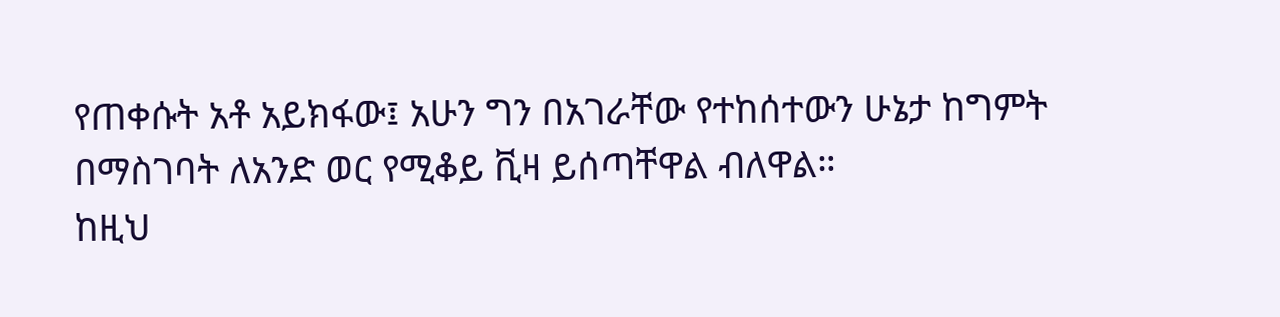የጠቀሱት አቶ አይክፋው፤ አሁን ግን በአገራቸው የተከሰተውን ሁኔታ ከግምት በማስገባት ለአንድ ወር የሚቆይ ቪዛ ይሰጣቸዋል ብለዋል።
ከዚህ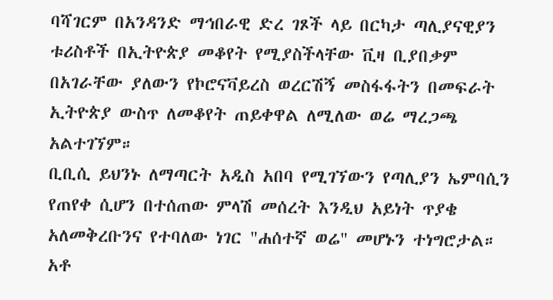ባሻገርም በአንዳንድ ማኅበራዊ ድረ ገጾች ላይ በርካታ ጣሊያናዊያን ቱሪስቶች በኢትዮጵያ መቆየት የሚያስችላቸው ቪዛ ቢያበቃም በአገራቸው ያለውን የኮሮናቫይረስ ወረርሽኝ መስፋፋትን በመፍራት ኢትዮጵያ ውስጥ ለመቆየት ጠይቀዋል ለሚለው ወሬ ማረጋጫ አልተገኘም።
ቢቢሲ ይህንኑ ለማጣርት አዲስ አበባ የሚገኘውን የጣሊያን ኤምባሲን የጠየቀ ሲሆን በተሰጠው ምላሽ መሰረት እንዲህ አይነት ጥያቄ አለመቅረቡንና የተባለው ነገር "ሐሰተኛ ወሬ" መሆኑን ተነግሮታል።
አቶ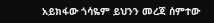አይክፋው ጎሳዬም ይህንን መረጃ ሰምተው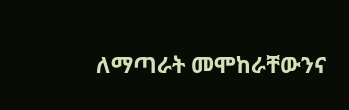ለማጣራት መሞከራቸውንና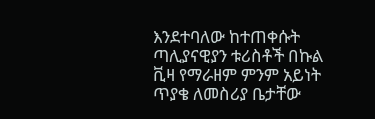እንደተባለው ከተጠቀሱት ጣሊያናዊያን ቱሪስቶች በኩል ቪዛ የማራዘም ምንም አይነት ጥያቄ ለመስሪያ ቤታቸው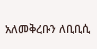አለመቅረቡን ለቢቢሲ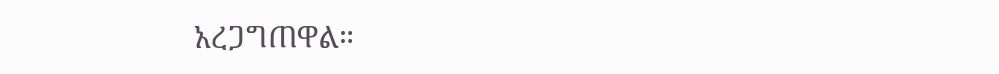አረጋግጠዋል።